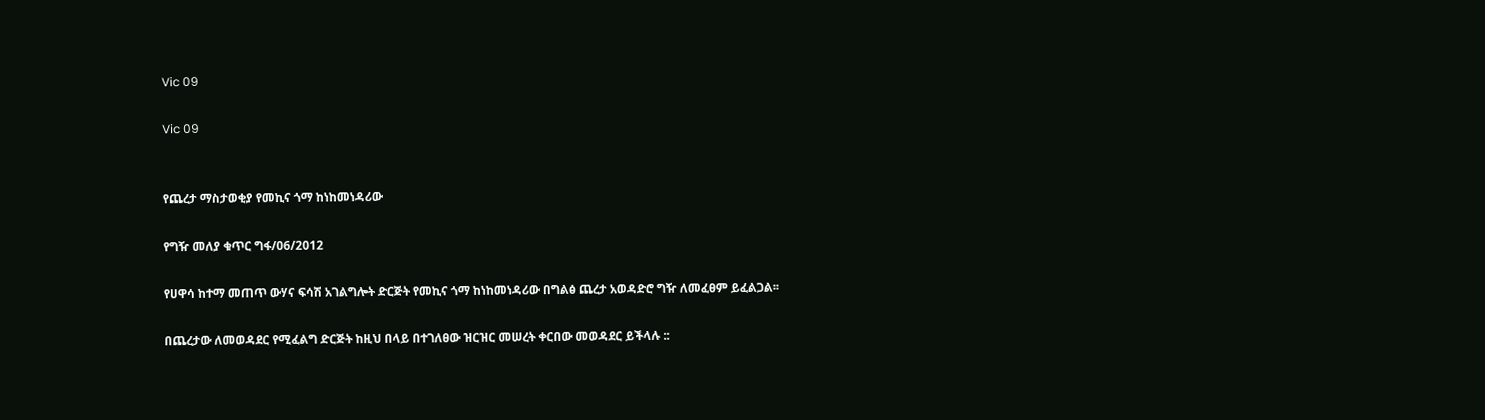Vic 09

Vic 09


የጨረታ ማስታወቂያ የመኪና ጎማ ከነከመነዳሪው

የግዥ መለያ ቁጥር ግፋ/06/2012

የሀዋሳ ከተማ መጠጥ ውሃና ፍሳሽ አገልግሎት ድርጅት የመኪና ጎማ ከነከመነዳሪው በግልፅ ጨረታ አወዳድሮ ግዥ ለመፈፀም ይፈልጋል፡፡

በጨረታው ለመወዳደር የሚፈልግ ድርጅት ከዚህ በላይ በተገለፀው ዝርዝር መሠረት ቀርበው መወዳደር ይችላሉ ::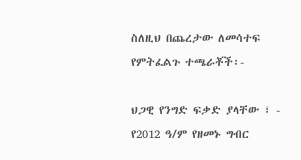ስለዚህ በጨረታው ለመሳተፍ የምትፈልጉ ተጫራቾች፡-

ህጋዊ የንግድ ፍቃድ ያላቸው ፣ - የ2012 ዓ/ም የዘመኑ ግብር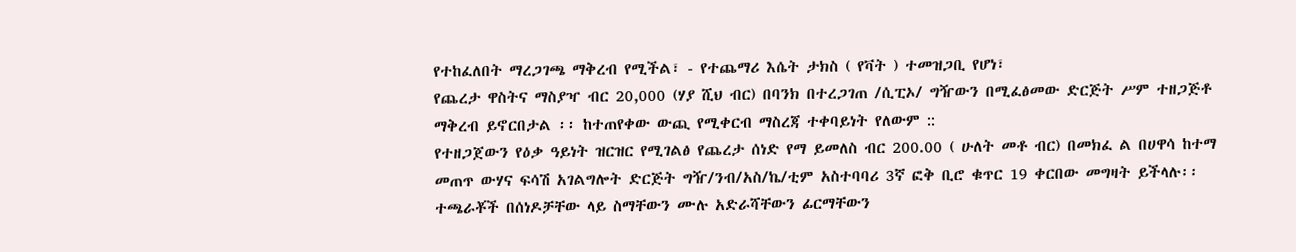የተከፈለበት ማረጋገጫ ማቅረብ የሚችል፣ - የተጨማሪ እሴት ታክስ ( የቫት ) ተመዝጋቢ የሆነ፣
የጨረታ ዋስትና ማስያዣ ብር 20,000 (ሃያ ሺህ ብር) በባንክ በተረጋገጠ /ሲፒኦ/ ግዥውን በሚፈፅመው ድርጅት ሥም ተዘጋጅቶ ማቅረብ ይኖርበታል ፡፡ ከተጠየቀው ውጪ የሚቀርብ ማስረጃ ተቀባይነት የለውም ::
የተዘጋጀውን የዕቃ ዓይነት ዝርዝር የሚገልፅ የጨረታ ሰነድ የማ ይመለስ ብር 200.00 ( ሁለት መቶ ብር) በመክፈ ል በሀዋሳ ከተማ መጠጥ ውሃና ፍሳሽ አገልግሎት ድርጅት ግዥ/ንብ/አስ/ኬ/ቲም አስተባባሪ 3ኛ ፎቅ ቢሮ ቁጥር 19 ቀርበው መግዛት ይችላሉ፡፡
ተጫራቾች በሰነዶቻቸው ላይ ስማቸውን ሙሉ አድራሻቸውን ፊርማቸውን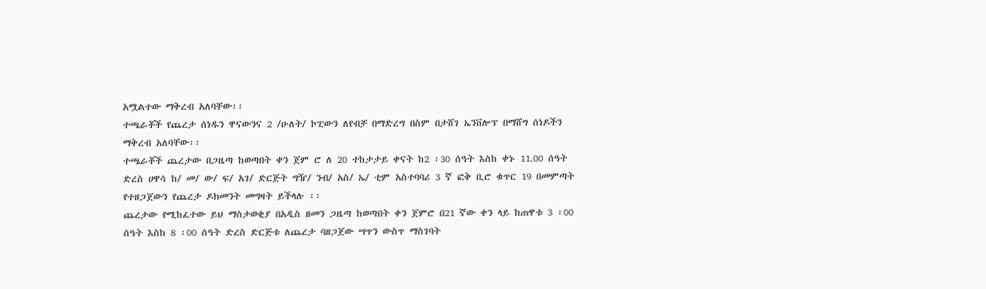አሟልተው ማቅረብ አለባቸው፡፡
ተጫራቾች የጨረታ ሰነዱን ዋናውንና 2 /ሁለት/ ኮፒውን ለየብቻ በማድረግ በስም በታሸገ ኤንቨሎፕ በማሸግ ሰነዶችን ማቅረብ አለባቸው፡፡
ተጫራቾች ጨረታው በጋዜጣ ከወጣበት ቀን ጀም ሮ ለ 20 ተከታታይ ቀናት ከ2 ፡30 ሰዓት እስከ ቀኑ 11.00 ሰዓት ድረስ ሀዋሳ ከ/ መ/ ው/ ፍ/ አገ/ ድርጅት ግዥ/ ንብ/ አስ/ ኤ/ ቲም አስተባባሪ 3 ኛ ፎቅ ቢሮ ቁጥር 19 በመምጣት የተዘጋጀውን የጨረታ ዶክመንት መግዛት ይችላሉ ፡፡
ጨረታው የሚከፈተው ይህ ማስታወቂያ በአዲስ ዘመን ጋዜጣ ከወጣበት ቀን ጀምሮ በ21 ኛው ቀን ላይ ከጠዋቱ 3 ፡00 ሰዓት እስከ 8 ፡00 ሰዓት ድረስ ድርጅቱ ለጨረታ ባዘጋጀው ሣጥን ውስጥ ማስገባት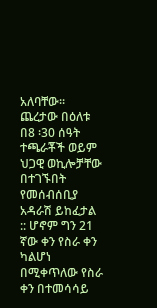አለባቸው፡፡ ጨረታው በዕለቱ በ8 ፡30 ሰዓት ተጫራቾች ወይም ህጋዊ ወኪሎቻቸው በተገኙበት የመሰብሰቢያ አዳራሽ ይከፈታል :: ሆኖም ግን 21 ኛው ቀን የስራ ቀን ካልሆነ በሚቀጥለው የስራ ቀን በተመሳሳይ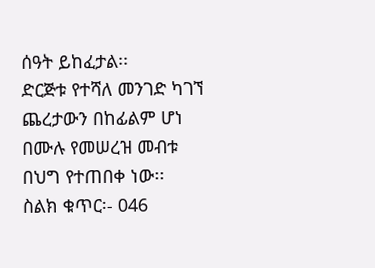ሰዓት ይከፈታል፡፡
ድርጅቱ የተሻለ መንገድ ካገኘ ጨረታውን በከፊልም ሆነ በሙሉ የመሠረዝ መብቱ በህግ የተጠበቀ ነው፡፡
ስልክ ቁጥር፡- 046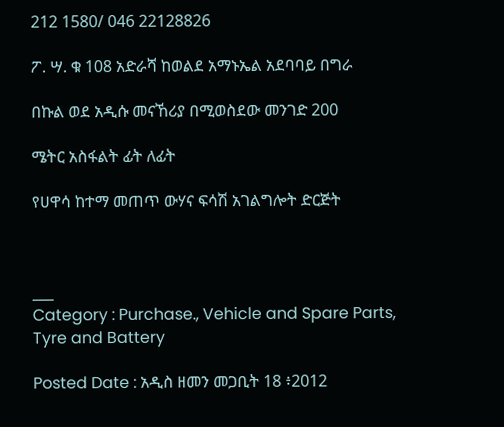212 1580/ 046 22128826

ፖ. ሣ. ቁ 108 አድራሻ ከወልደ አማኑኤል አደባባይ በግራ

በኩል ወደ አዲሱ መናኸሪያ በሚወስደው መንገድ 200

ሜትር አስፋልት ፊት ለፊት

የሀዋሳ ከተማ መጠጥ ውሃና ፍሳሽ አገልግሎት ድርጅት



___
Category : Purchase., Vehicle and Spare Parts, Tyre and Battery

Posted Date : አዲስ ዘመን መጋቢት 18 ፥2012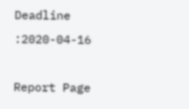Deadline :2020-04-16

Report Page